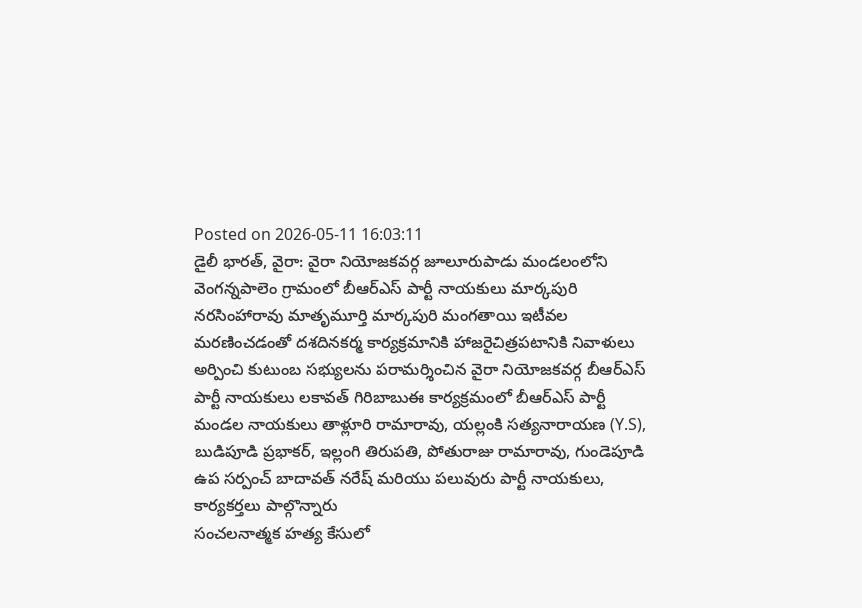Posted on 2026-05-11 16:03:11
డైలీ భారత్, వైరా: వైరా నియోజకవర్గ జూలూరుపాడు మండలంలోని వెంగన్నపాలెం గ్రామంలో బీఆర్ఎస్ పార్టీ నాయకులు మార్కపురి నరసింహారావు మాతృమూర్తి మార్కపురి మంగతాయి ఇటీవల మరణించడంతో దశదినకర్మ కార్యక్రమానికి హాజరైచిత్రపటానికి నివాళులు అర్పించి కుటుంబ సభ్యులను పరామర్శించిన వైరా నియోజకవర్గ బీఆర్ఎస్ పార్టీ నాయకులు లకావత్ గిరిబాబుఈ కార్యక్రమంలో బీఆర్ఎస్ పార్టీ మండల నాయకులు తాళ్లూరి రామారావు, యల్లంకి సత్యనారాయణ (Y.S), బుడిపూడి ప్రభాకర్, ఇల్లంగి తిరుపతి, పోతురాజు రామారావు, గుండెపూడి ఉప సర్పంచ్ బాదావత్ నరేష్ మరియు పలువురు పార్టీ నాయకులు, కార్యకర్తలు పాల్గొన్నారు
సంచలనాత్మక హత్య కేసులో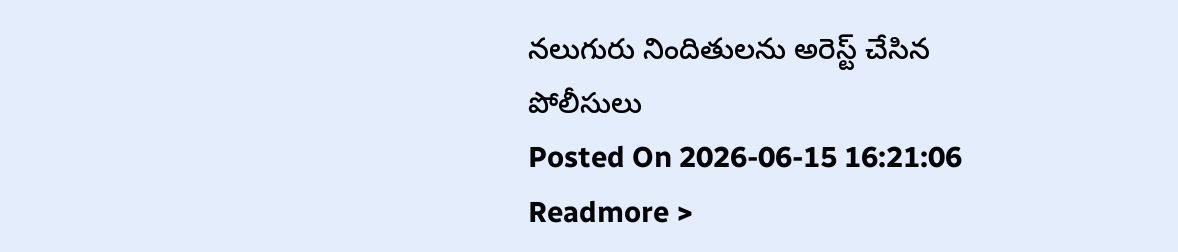నలుగురు నిందితులను అరెస్ట్ చేసిన పోలీసులు
Posted On 2026-06-15 16:21:06
Readmore >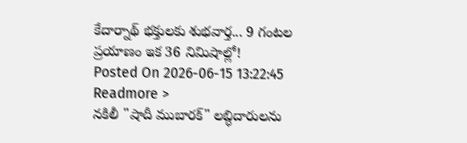కేదార్నాథ్ భక్తులకు శుభవార్త... 9 గంటల ప్రయాణం ఇక 36 నిమిషాల్లో!
Posted On 2026-06-15 13:22:45
Readmore >
నకిలీ "షాదీ ముబారక్" లబ్ధిదారులను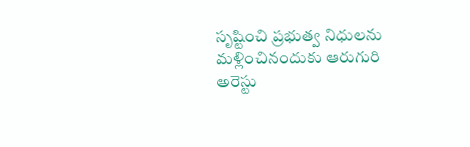సృష్టించి ప్రభుత్వ నిధులను మళ్లించినందుకు ఆరుగురి అరెస్టు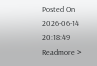Posted On 2026-06-14 20:18:49
Readmore >